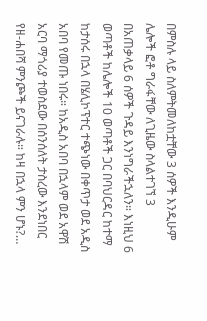በምስሉ ላይ ስለምትመለከቷቸው 3 ሰዎች እንዲሁም ሌሎች ፎቶ ግራፋቸው ለጊዜው ስላልተገኘ 3 በአጠቃላይ 6 ሰዎች ጉዳይ እንነግራችኋለን። እነዚህ 6 ወጣቶች ከሌሎች 10 ወጣቶች ጋር በባህርዳር ከተማ ከታሰሩ በኋላ በሄሊኮፕተር ተጭነው በቀጥታ ወደ አዲስ አበባ የመጡ ነበሩ። ከአዲስ አበባ በኋላም ወደ አዋሽ አርባ ማጎሪያ ተወስደው በሰንሰለት ታስረው እንደነበር የዘ-ሐበሻ ምንጮች ይናገራሉ። ከዛ በኋላ ምን ሆኑ?…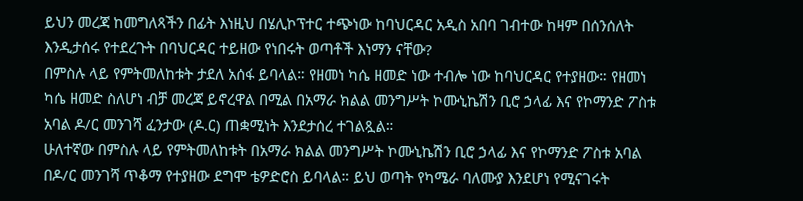ይህን መረጃ ከመግለጻችን በፊት እነዚህ በሄሊኮፕተር ተጭነው ከባህርዳር አዲስ አበባ ገብተው ከዛም በሰንሰለት እንዲታሰሩ የተደረጉት በባህርዳር ተይዘው የነበሩት ወጣቶች እነማን ናቸው?
በምስሉ ላይ የምትመለከቱት ታደለ አሰፋ ይባላል። የዘመነ ካሴ ዘመድ ነው ተብሎ ነው ከባህርዳር የተያዘው። የዘመነ ካሴ ዘመድ ስለሆነ ብቻ መረጃ ይኖረዋል በሚል በአማራ ክልል መንግሥት ኮሙኒኬሽን ቢሮ ኃላፊ እና የኮማንድ ፖስቱ አባል ዶ/ር መንገሻ ፈንታው (ዶ.ር) ጠቋሚነት እንደታሰረ ተገልጿል።
ሁለተኛው በምስሉ ላይ የምትመለከቱት በአማራ ክልል መንግሥት ኮሙኒኬሽን ቢሮ ኃላፊ እና የኮማንድ ፖስቱ አባል በዶ/ር መንገሻ ጥቆማ የተያዘው ደግሞ ቴዎድሮስ ይባላል። ይህ ወጣት የካሜራ ባለሙያ እንደሆነ የሚናገሩት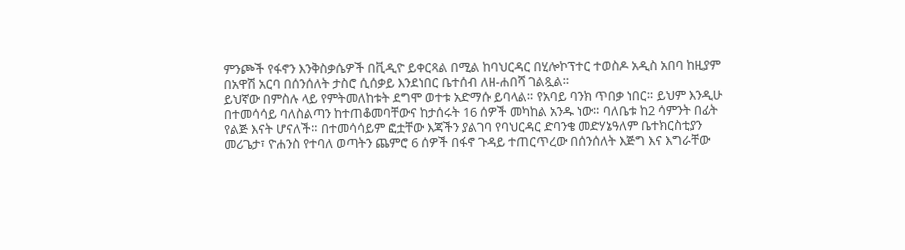ምንጮች የፋኖን እንቅስቃሴዎች በቪዲዮ ይቀርጻል በሚል ከባህርዳር በሂሎኮፕተር ተወስዶ አዲስ አበባ ከዚያም በአዋሽ አርባ በሰንሰለት ታስሮ ሲሰቃይ እንደነበር ቤተሰብ ለዘ-ሐበሻ ገልጿል።
ይህኛው በምስሉ ላይ የምትመለከቱት ደግሞ ወተቱ አድማሱ ይባላል። የአባይ ባንክ ጥበቃ ነበር። ይህም እንዲሁ በተመሳሳይ ባለስልጣን ከተጠቆመባቸውና ከታሰሩት 16 ሰዎች መካከል አንዱ ነው። ባለቤቱ ከ2 ሳምንት በፊት የልጅ እናት ሆናለች። በተመሳሳይም ፎቷቸው እጃችን ያልገባ የባህርዳር ድባንቄ መድሃኔዓለም ቤተክርስቲያን መሪጌታ፣ ዮሐንስ የተባለ ወጣትን ጨምሮ 6 ሰዎች በፋኖ ጉዳይ ተጠርጥረው በሰንሰለት እጅግ እና እግራቸው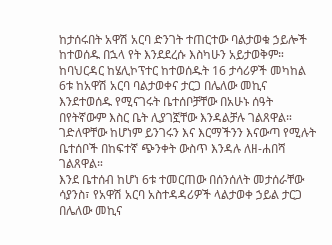ከታሰሩበት አዋሽ አርባ ድንገት ተጠርተው ባልታወቁ ኃይሎች ከተወሰዱ በኋላ የት እንደደረሱ እስካሁን አይታወቅም።
ከባህርዳር ከሄሊኮፕተር ከተወሰዱት 16 ታሳሪዎች መካከል 6ቱ ከአዋሽ አርባ ባልታወቀና ታርጋ በሌለው መኪና እንደተወሰዱ የሚናገሩት ቤተሰቦቻቸው በአሁኑ ሰዓት በየትኛውም እስር ቤት ሊያገኟቸው እንዳልቻሉ ገልጸዋል። ገድለዋቸው ከሆነም ይንገሩን እና እርማችንን እናውጣ የሚሉት ቤተሰቦች በከፍተኛ ጭንቀት ውስጥ እንዳሉ ለዘ-ሐበሻ ገልጸዋል።
እንደ ቤተሰብ ከሆነ 6ቱ ተመርጠው በሰንሰለት መታሰራቸው ሳያንስ፣ የአዋሽ አርባ አስተዳዳሪዎች ላልታወቀ ኃይል ታርጋ በሌለው መኪና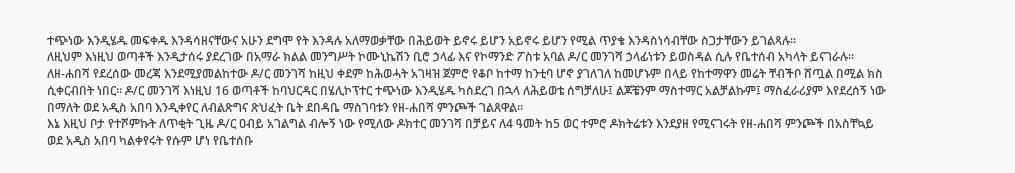ተጭነው እንዲሄዱ መፍቀዱ እንዳሳዘናቸውና አሁን ደግሞ የት እንዳሉ አለማወቃቸው በሕይወት ይኖሩ ይሆን አይኖሩ ይሆን የሚል ጥያቄ እንዳስነሳብቸው ስጋታቸውን ይገልጻሉ።
ለዚህም እነዚህ ወጣቶች እንዲታሰሩ ያደረገው በአማራ ክልል መንግሥት ኮሙኒኬሽን ቢሮ ኃላፊ እና የኮማንድ ፖስቱ አባል ዶ/ር መንገሻ ኃላፊነቱን ይወስዳል ሲሉ የቤተሰብ አካላት ይናገራሉ።
ለዘ-ሐበሻ የደረሰው መረጃ እንደሚያመልከተው ዶ/ር መንገሻ ከዚህ ቀደም ከሕወሓት አገዛዝ ጀምሮ የቆቦ ከተማ ከንቲባ ሆኖ ያገለገለ ከመሆኑም በላይ የከተማዋን መሬት ቸብችቦ ሸጧል በሚል ክስ ሲቀርብበት ነበር። ዶ/ር መንገሻ እነዚህ 16 ወጣቶች ከባህርዳር በሄሊኮፕተር ተጭነው እንዲሄዱ ካስደረገ በኋላ ለሕይወቴ ሰግቻለሁ፤ ልጆቼንም ማስተማር አልቻልኩም፤ ማስፈራሪያም እየደረሰኝ ነው በማለት ወደ አዲስ አበባ እንዲቀየር ለብልጽግና ጽህፈት ቤት ደበዳቤ ማስገባቱን የዘ-ሐበሻ ምንጮች ገልጸዋል።
እኔ እዚህ ቦታ የተሾምኩት ለጥቂት ጊዜ ዶ/ር ዐብይ አገልግል ብሎኝ ነው የሚለው ዶክተር መንገሻ በቻይና ለ4 ዓመት ከ5 ወር ተምሮ ዶክትሬቱን እንደያዘ የሚናገሩት የዘ-ሐበሻ ምንጮች በአስቸኳይ ወደ አዲስ አበባ ካልቀየሩት የሱም ሆነ የቤተሰቡ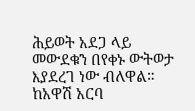ሕይወት አደጋ ላይ መውደቁን በየቀኑ ውትወታ እያደረገ ነው ብለዋል።
ከአዋሽ አርባ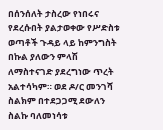በሰንሰለት ታስረው የነበሩና የደረሱበት ያልታወቀው የሥድስቱ ወጣቶች ጉዳይ ላይ ከምንግስት በኩል ያለውን ምላሽ ለማስተናገድ ያደረግነው ጥረት አልተሳካም። ወደ ዶ/ር መንገሻ ስልክም በተደጋጋሚ ደውለን ስልኩ ባለመነሳቱ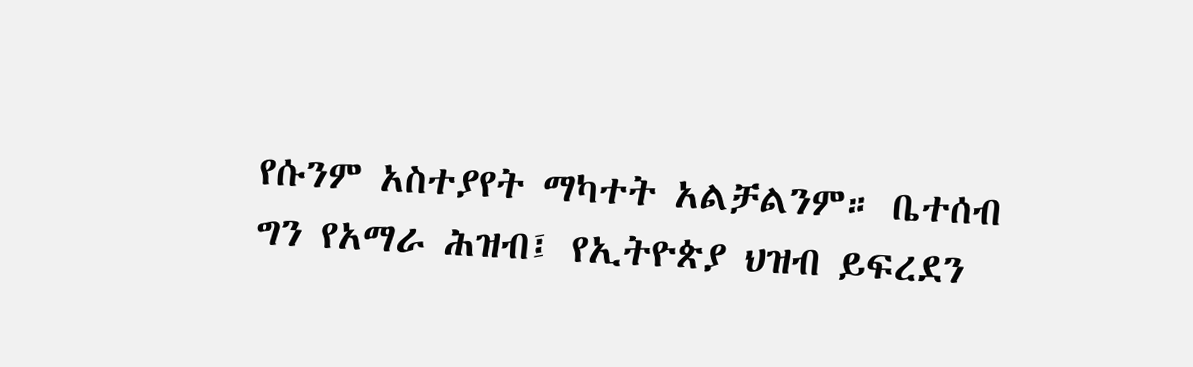የሱንም አስተያየት ማካተት አልቻልንም። ቤተሰብ ግን የአማራ ሕዝብ፤ የኢትዮጵያ ህዝብ ይፍረደን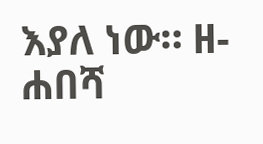እያለ ነው። ዘ-ሐበሻ